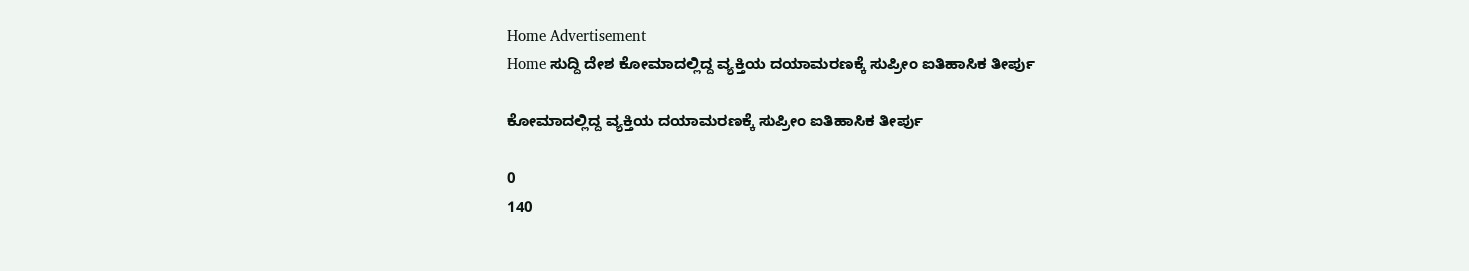Home Advertisement
Home ಸುದ್ದಿ ದೇಶ ಕೋಮಾದಲ್ಲಿದ್ದ ವ್ಯಕ್ತಿಯ ದಯಾಮರಣಕ್ಕೆ ಸುಪ್ರೀಂ ಐತಿಹಾಸಿಕ ತೀರ್ಪು

ಕೋಮಾದಲ್ಲಿದ್ದ ವ್ಯಕ್ತಿಯ ದಯಾಮರಣಕ್ಕೆ ಸುಪ್ರೀಂ ಐತಿಹಾಸಿಕ ತೀರ್ಪು

0
140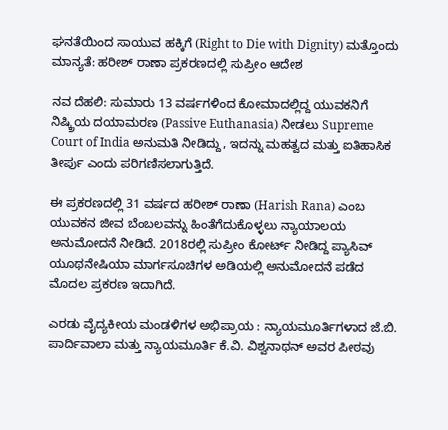ಘನತೆಯಿಂದ ಸಾಯುವ ಹಕ್ಕಿಗೆ (Right to Die with Dignity) ಮತ್ತೊಂದು ಮಾನ್ಯತೆ: ಹರೀಶ್ ರಾಣಾ ಪ್ರಕರಣದಲ್ಲಿ ಸುಪ್ರೀಂ ಆದೇಶ

ನವ ದೆಹಲಿ: ಸುಮಾರು 13 ವರ್ಷಗಳಿಂದ ಕೋಮಾದಲ್ಲಿದ್ದ ಯುವಕನಿಗೆ ನಿಷ್ಕ್ರಿಯ ದಯಾಮರಣ (Passive Euthanasia) ನೀಡಲು Supreme Court of India ಅನುಮತಿ ನೀಡಿದ್ದು, ಇದನ್ನು ಮಹತ್ವದ ಮತ್ತು ಐತಿಹಾಸಿಕ ತೀರ್ಪು ಎಂದು ಪರಿಗಣಿಸಲಾಗುತ್ತಿದೆ.

ಈ ಪ್ರಕರಣದಲ್ಲಿ 31 ವರ್ಷದ ಹರೀಶ್ ರಾಣಾ (Harish Rana) ಎಂಬ ಯುವಕನ ಜೀವ ಬೆಂಬಲವನ್ನು ಹಿಂತೆಗೆದುಕೊಳ್ಳಲು ನ್ಯಾಯಾಲಯ ಅನುಮೋದನೆ ನೀಡಿದೆ. 2018ರಲ್ಲಿ ಸುಪ್ರೀಂ ಕೋರ್ಟ್ ನೀಡಿದ್ದ ಪ್ಯಾಸಿವ್ ಯೂಥನೇಷಿಯಾ ಮಾರ್ಗಸೂಚಿಗಳ ಅಡಿಯಲ್ಲಿ ಅನುಮೋದನೆ ಪಡೆದ ಮೊದಲ ಪ್ರಕರಣ ಇದಾಗಿದೆ.

ಎರಡು ವೈದ್ಯಕೀಯ ಮಂಡಳಿಗಳ ಅಭಿಪ್ರಾಯ : ನ್ಯಾಯಮೂರ್ತಿಗಳಾದ ಜೆ.ಬಿ. ಪಾರ್ದಿವಾಲಾ ಮತ್ತು ನ್ಯಾಯಮೂರ್ತಿ ಕೆ.ವಿ. ವಿಶ್ವನಾಥನ್ ಅವರ ಪೀಠವು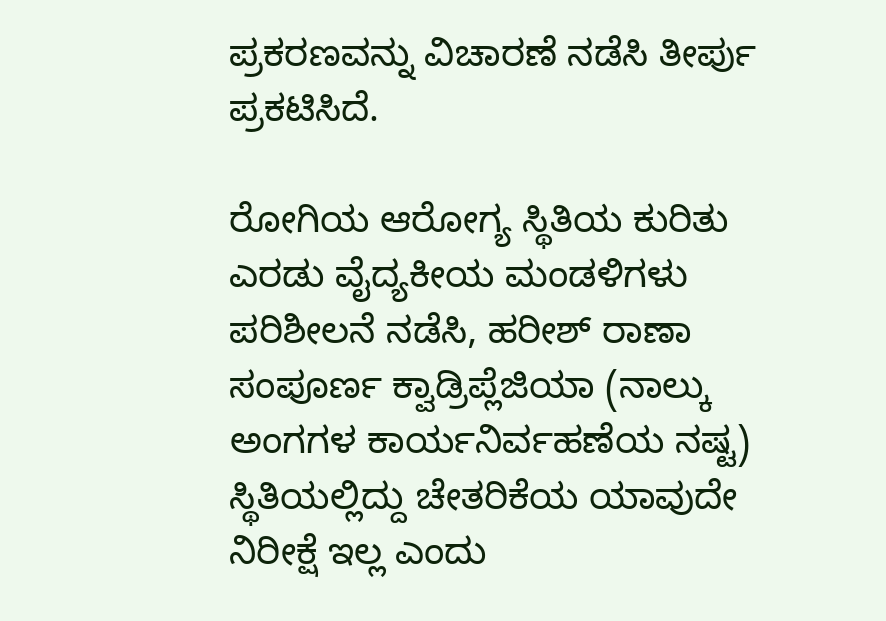ಪ್ರಕರಣವನ್ನು ವಿಚಾರಣೆ ನಡೆಸಿ ತೀರ್ಪು ಪ್ರಕಟಿಸಿದೆ.

ರೋಗಿಯ ಆರೋಗ್ಯ ಸ್ಥಿತಿಯ ಕುರಿತು ಎರಡು ವೈದ್ಯಕೀಯ ಮಂಡಳಿಗಳು ಪರಿಶೀಲನೆ ನಡೆಸಿ, ಹರೀಶ್ ರಾಣಾ ಸಂಪೂರ್ಣ ಕ್ವಾಡ್ರಿಪ್ಲೆಜಿಯಾ (ನಾಲ್ಕು ಅಂಗಗಳ ಕಾರ್ಯನಿರ್ವಹಣೆಯ ನಷ್ಟ) ಸ್ಥಿತಿಯಲ್ಲಿದ್ದು ಚೇತರಿಕೆಯ ಯಾವುದೇ ನಿರೀಕ್ಷೆ ಇಲ್ಲ ಎಂದು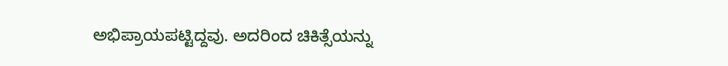ಅಭಿಪ್ರಾಯಪಟ್ಟಿದ್ದವು. ಅದರಿಂದ ಚಿಕಿತ್ಸೆಯನ್ನು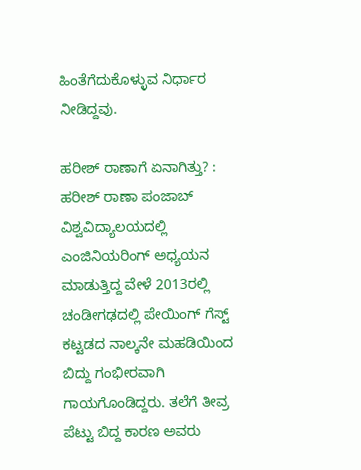ಹಿಂತೆಗೆದುಕೊಳ್ಳುವ ನಿರ್ಧಾರ ನೀಡಿದ್ದವು.

ಹರೀಶ್ ರಾಣಾಗೆ ಏನಾಗಿತ್ತು? : ಹರೀಶ್ ರಾಣಾ ಪಂಜಾಬ್ ವಿಶ್ವವಿದ್ಯಾಲಯದಲ್ಲಿ ಎಂಜಿನಿಯರಿಂಗ್ ಅಧ್ಯಯನ ಮಾಡುತ್ತಿದ್ದ ವೇಳೆ 2013ರಲ್ಲಿ ಚಂಡೀಗಢದಲ್ಲಿ ಪೇಯಿಂಗ್ ಗೆಸ್ಟ್ ಕಟ್ಟಡದ ನಾಲ್ಕನೇ ಮಹಡಿಯಿಂದ ಬಿದ್ದು ಗಂಭೀರವಾಗಿ ಗಾಯಗೊಂಡಿದ್ದರು. ತಲೆಗೆ ತೀವ್ರ ಪೆಟ್ಟು ಬಿದ್ದ ಕಾರಣ ಅವರು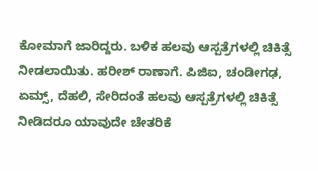ಕೋಮಾಗೆ ಜಾರಿದ್ದರು. ಬಳಿಕ ಹಲವು ಆಸ್ಪತ್ರೆಗಳಲ್ಲಿ ಚಿಕಿತ್ಸೆ ನೀಡಲಾಯಿತು. ಹರೀಶ್ ರಾಣಾಗೆ. ಪಿಜಿಐ, ಚಂಡೀಗಢ, ಏಮ್ಸ್, ದೆಹಲಿ, ಸೇರಿದಂತೆ ಹಲವು ಆಸ್ಪತ್ರೆಗಳಲ್ಲಿ ಚಿಕಿತ್ಸೆ ನೀಡಿದರೂ ಯಾವುದೇ ಚೇತರಿಕೆ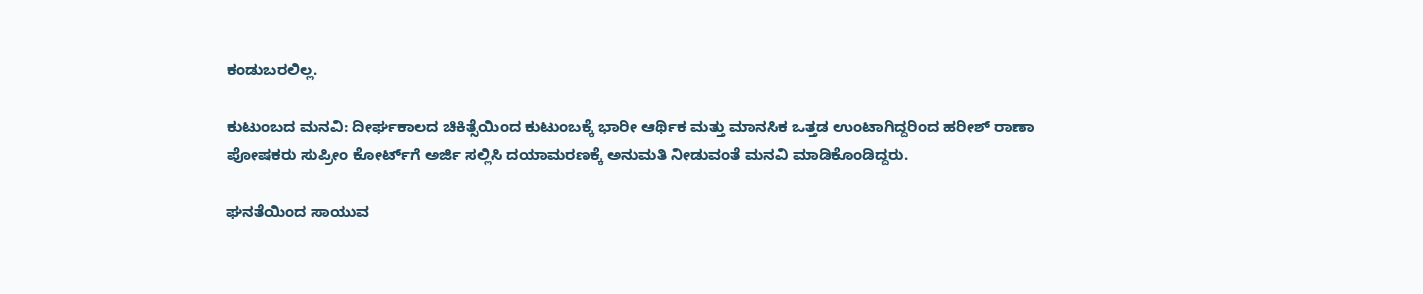ಕಂಡುಬರಲಿಲ್ಲ.

ಕುಟುಂಬದ ಮನವಿ: ದೀರ್ಘಕಾಲದ ಚಿಕಿತ್ಸೆಯಿಂದ ಕುಟುಂಬಕ್ಕೆ ಭಾರೀ ಆರ್ಥಿಕ ಮತ್ತು ಮಾನಸಿಕ ಒತ್ತಡ ಉಂಟಾಗಿದ್ದರಿಂದ ಹರೀಶ್ ರಾಣಾ ಪೋಷಕರು ಸುಪ್ರೀಂ ಕೋರ್ಟ್‌ಗೆ ಅರ್ಜಿ ಸಲ್ಲಿಸಿ ದಯಾಮರಣಕ್ಕೆ ಅನುಮತಿ ನೀಡುವಂತೆ ಮನವಿ ಮಾಡಿಕೊಂಡಿದ್ದರು.

ಘನತೆಯಿಂದ ಸಾಯುವ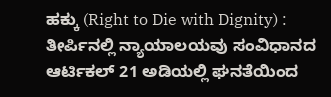ಹಕ್ಕು (Right to Die with Dignity) : ತೀರ್ಪಿನಲ್ಲಿ ನ್ಯಾಯಾಲಯವು ಸಂವಿಧಾನದ ಆರ್ಟಿಕಲ್ 21 ಅಡಿಯಲ್ಲಿ ಘನತೆಯಿಂದ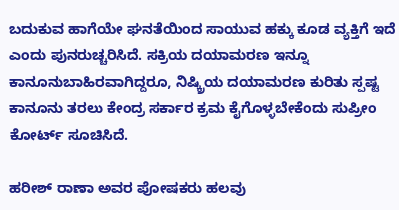ಬದುಕುವ ಹಾಗೆಯೇ ಘನತೆಯಿಂದ ಸಾಯುವ ಹಕ್ಕು ಕೂಡ ವ್ಯಕ್ತಿಗೆ ಇದೆ ಎಂದು ಪುನರುಚ್ಚರಿಸಿದೆ. ಸಕ್ರಿಯ ದಯಾಮರಣ ಇನ್ನೂ ಕಾನೂನುಬಾಹಿರವಾಗಿದ್ದರೂ, ನಿಷ್ಕ್ರಿಯ ದಯಾಮರಣ ಕುರಿತು ಸ್ಪಷ್ಟ ಕಾನೂನು ತರಲು ಕೇಂದ್ರ ಸರ್ಕಾರ ಕ್ರಮ ಕೈಗೊಳ್ಳಬೇಕೆಂದು ಸುಪ್ರೀಂ ಕೋರ್ಟ್ ಸೂಚಿಸಿದೆ.

ಹರೀಶ್ ರಾಣಾ ಅವರ ಪೋಷಕರು ಹಲವು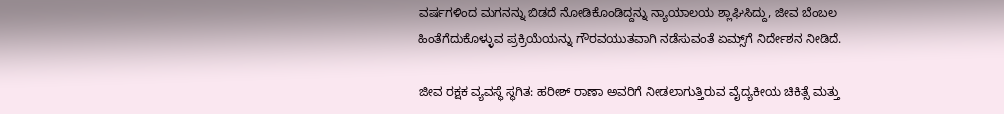ವರ್ಷಗಳಿಂದ ಮಗನನ್ನು ಬಿಡದೆ ನೋಡಿಕೊಂಡಿದ್ದನ್ನು ನ್ಯಾಯಾಲಯ ಶ್ಲಾಘಿಸಿದ್ದು, ಜೀವ ಬೆಂಬಲ ಹಿಂತೆಗೆದುಕೊಳ್ಳುವ ಪ್ರಕ್ರಿಯೆಯನ್ನು ಗೌರವಯುತವಾಗಿ ನಡೆಸುವಂತೆ ಏಮ್ಸ್‌ಗೆ ನಿರ್ದೇಶನ ನೀಡಿದೆ.

ಜೀವ ರಕ್ಷಕ ವ್ಯವಸ್ಥೆ ಸ್ಥಗಿತ: ಹರೀಶ್ ರಾಣಾ ಅವರಿಗೆ ನೀಡಲಾಗುತ್ತಿರುವ ವೈದ್ಯಕೀಯ ಚಿಕಿತ್ಸೆ ಮತ್ತು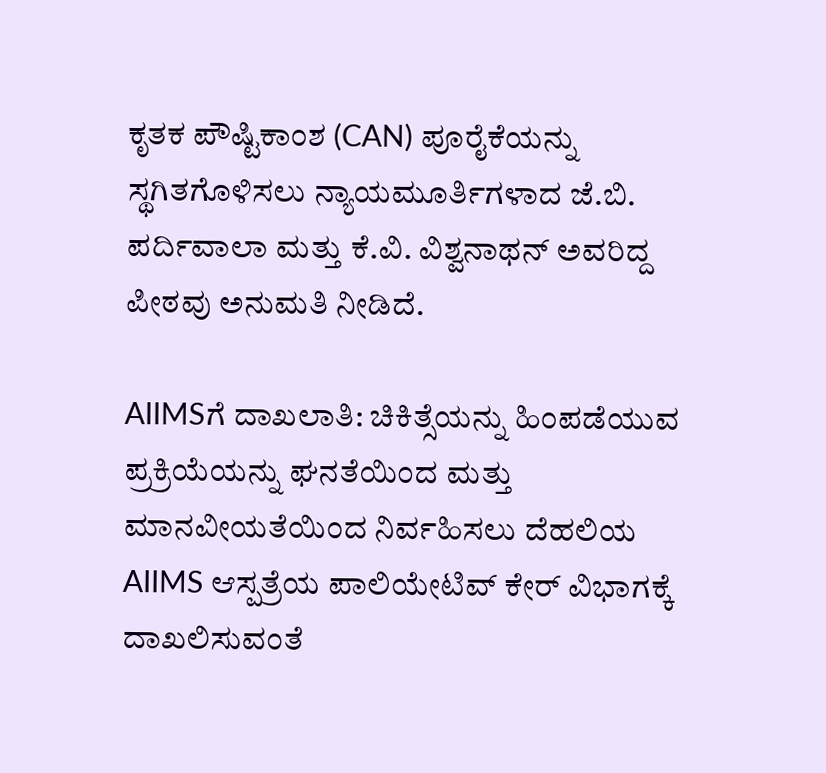ಕೃತಕ ಪೌಷ್ಟಿಕಾಂಶ (CAN) ಪೂರೈಕೆಯನ್ನು ಸ್ಥಗಿತಗೊಳಿಸಲು ನ್ಯಾಯಮೂರ್ತಿಗಳಾದ ಜೆ.ಬಿ. ಪರ್ದಿವಾಲಾ ಮತ್ತು ಕೆ.ವಿ. ವಿಶ್ವನಾಥನ್ ಅವರಿದ್ದ ಪೀಠವು ಅನುಮತಿ ನೀಡಿದೆ.

AIIMSಗೆ ದಾಖಲಾತಿ: ಚಿಕಿತ್ಸೆಯನ್ನು ಹಿಂಪಡೆಯುವ ಪ್ರಕ್ರಿಯೆಯನ್ನು ಘನತೆಯಿಂದ ಮತ್ತು ಮಾನವೀಯತೆಯಿಂದ ನಿರ್ವಹಿಸಲು ದೆಹಲಿಯ AIIMS ಆಸ್ಪತ್ರೆಯ ಪಾಲಿಯೇಟಿವ್ ಕೇರ್ ವಿಭಾಗಕ್ಕೆ ದಾಖಲಿಸುವಂತೆ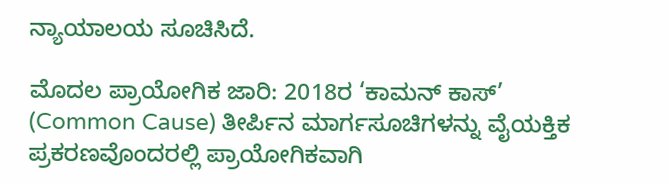ನ್ಯಾಯಾಲಯ ಸೂಚಿಸಿದೆ.

ಮೊದಲ ಪ್ರಾಯೋಗಿಕ ಜಾರಿ: 2018ರ ‘ಕಾಮನ್ ಕಾಸ್’ (Common Cause) ತೀರ್ಪಿನ ಮಾರ್ಗಸೂಚಿಗಳನ್ನು ವೈಯಕ್ತಿಕ ಪ್ರಕರಣವೊಂದರಲ್ಲಿ ಪ್ರಾಯೋಗಿಕವಾಗಿ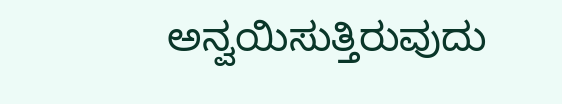ಅನ್ವಯಿಸುತ್ತಿರುವುದು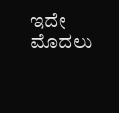ಇದೇ ಮೊದಲು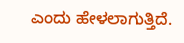ಎಂದು ಹೇಳಲಾಗುತ್ತಿದೆ.